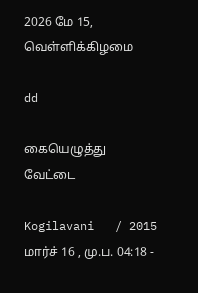2026 மே 15, வெள்ளிக்கிழமை

dd

கையெழுத்து வேட்டை

Kogilavani   / 2015 மார்ச் 16 , மு.ப. 04:18 -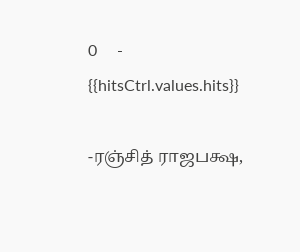0     - {{hitsCtrl.values.hits}}

-ரஞ்சித் ராஜபக்ஷ,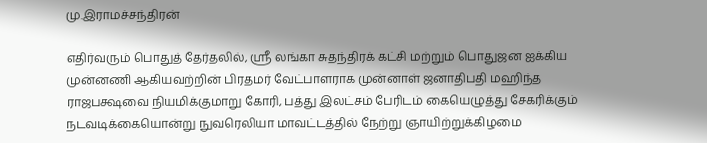மு.இராமச்சந்திரன்

எதிர்வரும் பொதுத் தேர்தலில், ஸ்ரீ லங்கா சுதந்திரக் கட்சி மற்றும் பொதுஜன ஐக்கிய முன்னணி ஆகியவற்றின் பிரதமர் வேட்பாளராக முன்னாள் ஜனாதிபதி மஹிந்த ராஜபக்ஷவை நியமிக்குமாறு கோரி, பத்து இலட்சம் பேரிடம் கையெழுத்து சேகரிக்கும் நடவடிக்கையொன்று நுவரெலியா மாவட்டத்தில் நேற்று ஞாயிற்றுக்கிழமை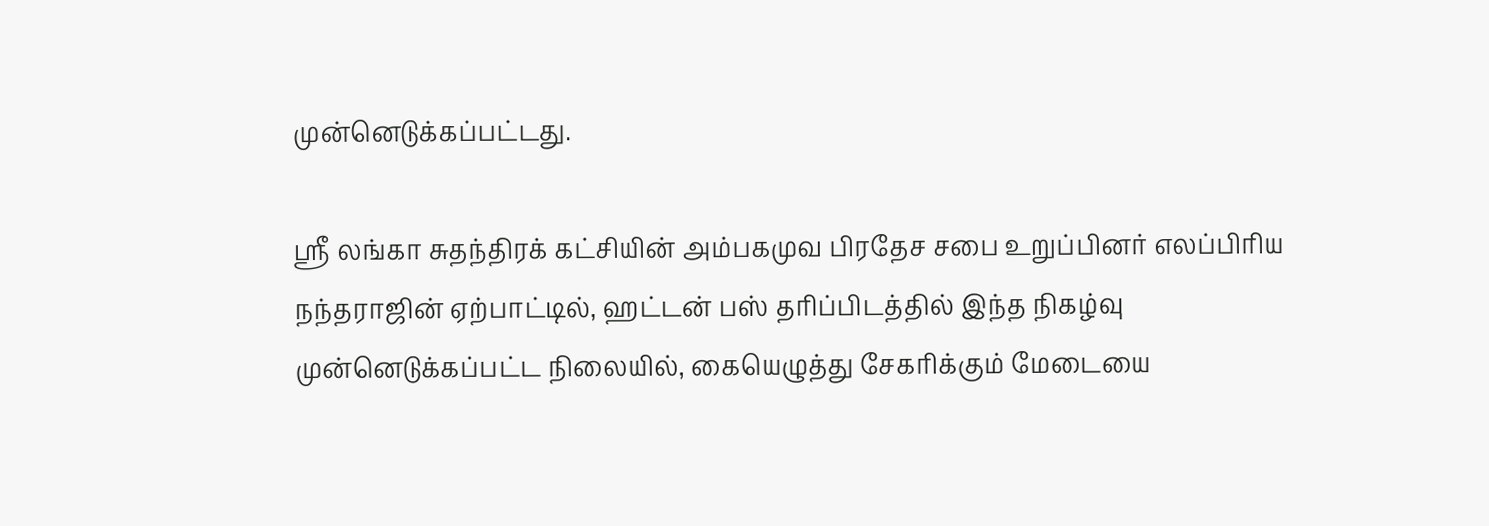முன்னெடுக்கப்பட்டது.

ஸ்ரீ லங்கா சுதந்திரக் கட்சியின் அம்பகமுவ பிரதேச சபை உறுப்பினர் எலப்பிரிய நந்தராஜின் ஏற்பாட்டில், ஹட்டன் பஸ் தரிப்பிடத்தில் இந்த நிகழ்வு முன்னெடுக்கப்பட்ட நிலையில், கையெழுத்து சேகரிக்கும் மேடையை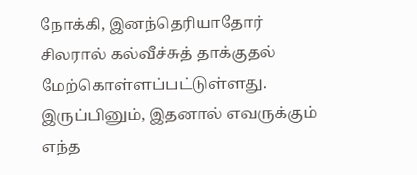நோக்கி, இனந்தெரியாதோர் சிலரால் கல்வீச்சுத் தாக்குதல் மேற்கொள்ளப்பட்டுள்ளது. இருப்பினும், இதனால் எவருக்கும் எந்த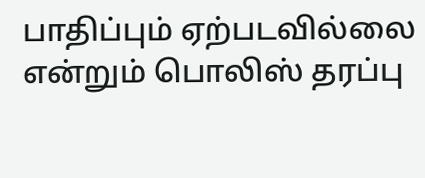பாதிப்பும் ஏற்படவில்லை என்றும் பொலிஸ் தரப்பு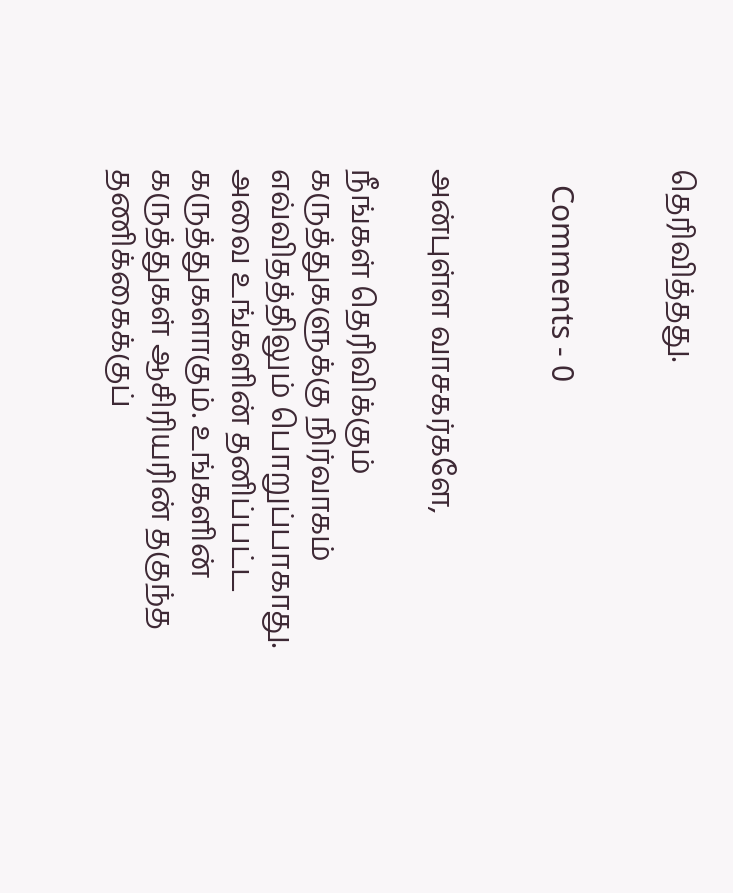தெரிவித்தது.


  Comments - 0


அன்புள்ள வாசகர்களே,

நீங்கள் தெரிவிக்கும் கருத்துகளுக்கு நிர்வாகம் எவ்விதத்திலும் பொறுப்பாகாது. அவை உங்களின் தனிப்பட்ட கருத்துகளாகும். உங்களின் கருத்துகள் ஆசிரியரின் தகுந்த தணிக்கைக்குப்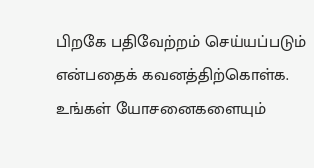பிறகே பதிவேற்றம் செய்யப்படும் என்பதைக் கவனத்திற்கொள்க. உங்கள் யோசனைகளையும்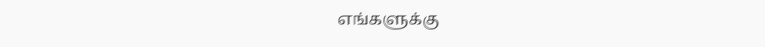எங்களுக்கு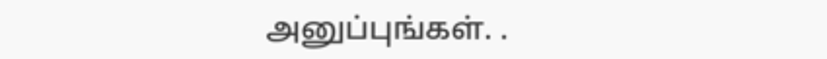அனுப்புங்கள். .